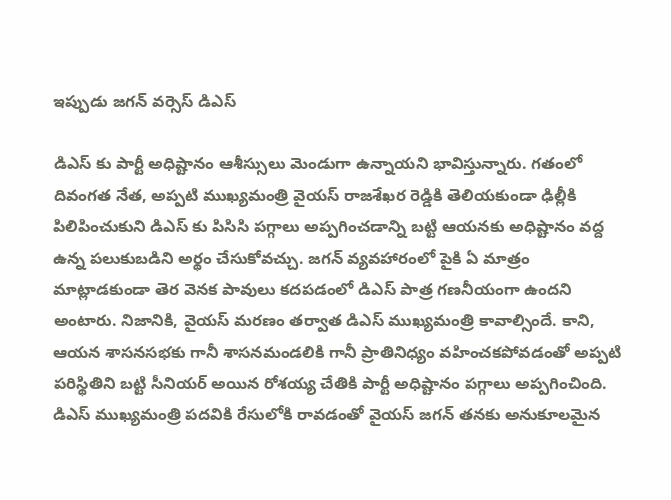ఇప్పుడు జగన్ వర్సెస్ డిఎస్

డిఎస్ కు పార్టీ అధిష్టానం ఆశీస్సులు మెండుగా ఉన్నాయని భావిస్తున్నారు. గతంలో దివంగత నేత, అప్పటి ముఖ్యమంత్రి వైయస్ రాజశేఖర రెడ్డికి తెలియకుండా ఢిల్లీకి పిలిపించుకుని డిఎస్ కు పిసిసి పగ్గాలు అప్పగించడాన్ని బట్టి ఆయనకు అధిష్టానం వద్ద ఉన్న పలుకుబడిని అర్థం చేసుకోవచ్చు. జగన్ వ్యవహారంలో పైకి ఏ మాత్రం మాట్లాడకుండా తెర వెనక పావులు కదపడంలో డిఎస్ పాత్ర గణనీయంగా ఉందని అంటారు. నిజానికి, వైయస్ మరణం తర్వాత డిఎస్ ముఖ్యమంత్రి కావాల్సిందే. కాని, ఆయన శాసనసభకు గానీ శాసనమండలికి గానీ ప్రాతినిధ్యం వహించకపోవడంతో అప్పటి పరిస్థితిని బట్టి సీనియర్ అయిన రోశయ్య చేతికి పార్టీ అధిష్టానం పగ్గాలు అప్పగించింది.
డిఎస్ ముఖ్యమంత్రి పదవికి రేసులోకి రావడంతో వైయస్ జగన్ తనకు అనుకూలమైన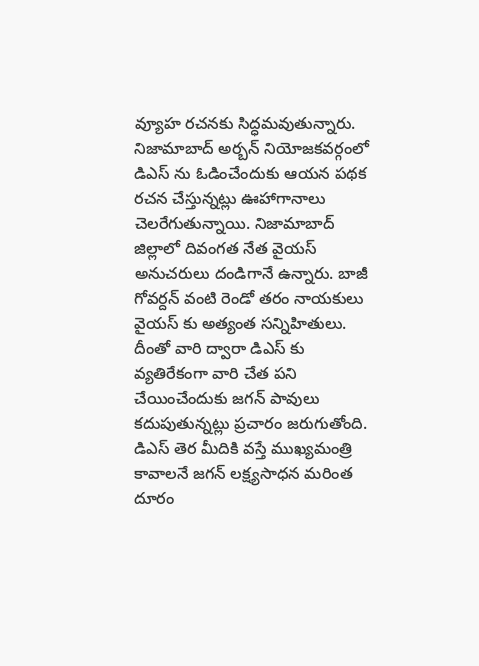వ్యూహ రచనకు సిద్ధమవుతున్నారు. నిజామాబాద్ అర్బన్ నియోజకవర్గంలో డిఎస్ ను ఓడించేందుకు ఆయన పథక రచన చేస్తున్నట్లు ఊహాగానాలు చెలరేగుతున్నాయి. నిజామాబాద్ జిల్లాలో దివంగత నేత వైయస్ అనుచరులు దండిగానే ఉన్నారు. బాజీ గోవర్దన్ వంటి రెండో తరం నాయకులు వైయస్ కు అత్యంత సన్నిహితులు. దీంతో వారి ద్వారా డిఎస్ కు వ్యతిరేకంగా వారి చేత పని చేయించేందుకు జగన్ పావులు కదుపుతున్నట్లు ప్రచారం జరుగుతోంది. డిఎస్ తెర మీదికి వస్తే ముఖ్యమంత్రి కావాలనే జగన్ లక్ష్యసాధన మరింత దూరం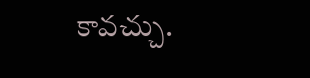కావచ్చు.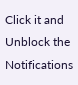Click it and Unblock the Notifications